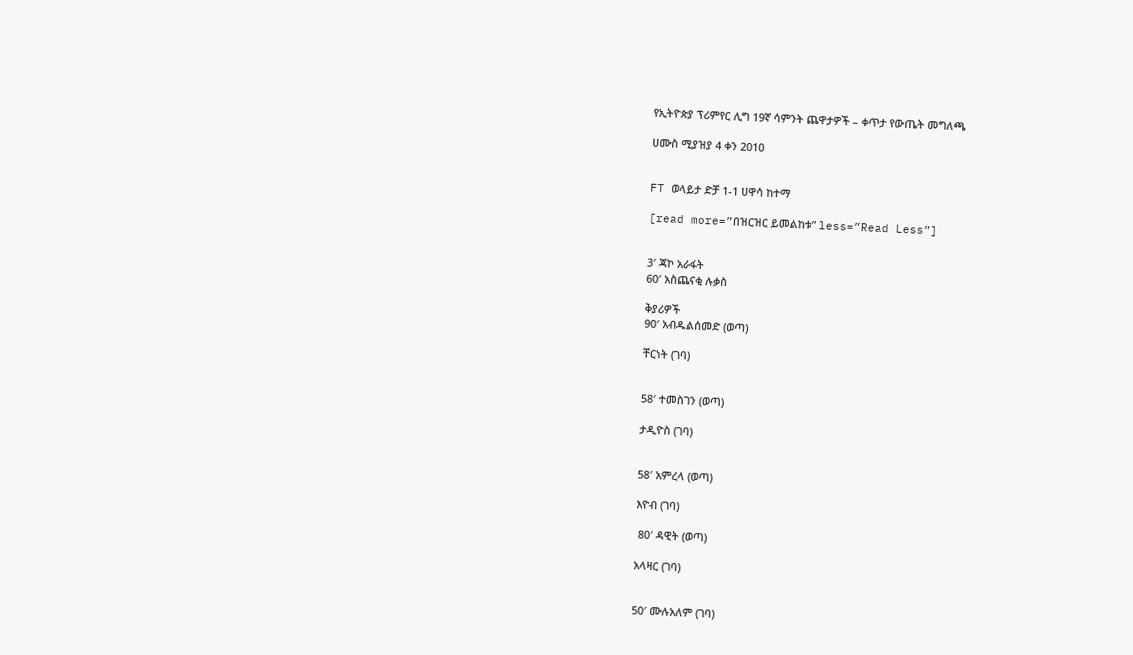የኢትዮጵያ ፕሪምየር ሊግ 19ኛ ሳምንት ጨዋታዎች – ቀጥታ የውጤት መግለጫ

ሀሙስ ሚያዝያ 4 ቀን 2010


FT ወላይታ ድቻ 1-1 ሀዋሳ ከተማ

[read more=”በዝርዝር ይመልከቱ” less=”Read Less”]


3′ ጃኮ አራፋት
60′ አስጨናቂ ሉቃስ

ቅያሪዎች
90′ አብዱልሰመድ (ወጣ)

ቸርነት (ገባ)


58′ ተመስገን (ወጣ)

ታዲዮስ (ገባ)


58′ አምረላ (ወጣ)

እዮብ (ገባ)

 80′ ዳዊት (ወጣ)

አላዛር (ገባ)


50′ ሙሉአለም (ገባ)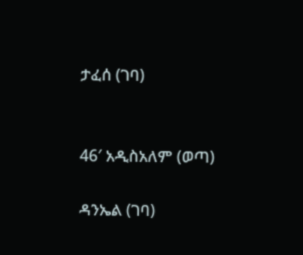ታፈሰ (ገባ)


46′ አዲስአለም (ወጣ)

ዳንኤል (ገባ)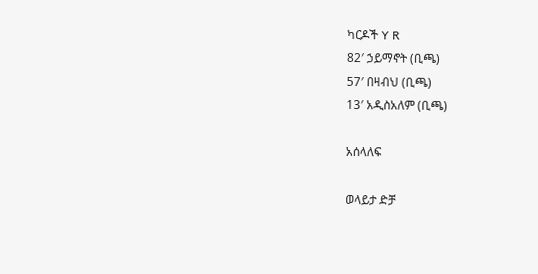ካርዶች Y R
82′ ኃይማኖት (ቢጫ)
57′ በዛብህ (ቢጫ)
13′ አዲስአለም (ቢጫ)

አሰላለፍ

ወላይታ ድቻ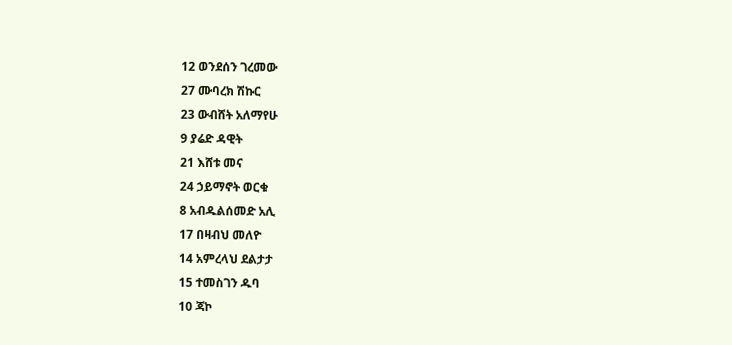12 ወንደሰን ገረመው
27 ሙባረክ ሽኩር
23 ውብሸት አለማየሁ
9 ያሬድ ዳዊት
21 እሸቱ መና
24 ኃይማኖት ወርቁ
8 አብዱልሰመድ አሊ
17 በዛብህ መለዮ
14 አምረላህ ደልታታ
15 ተመስገን ዱባ
10 ጃኮ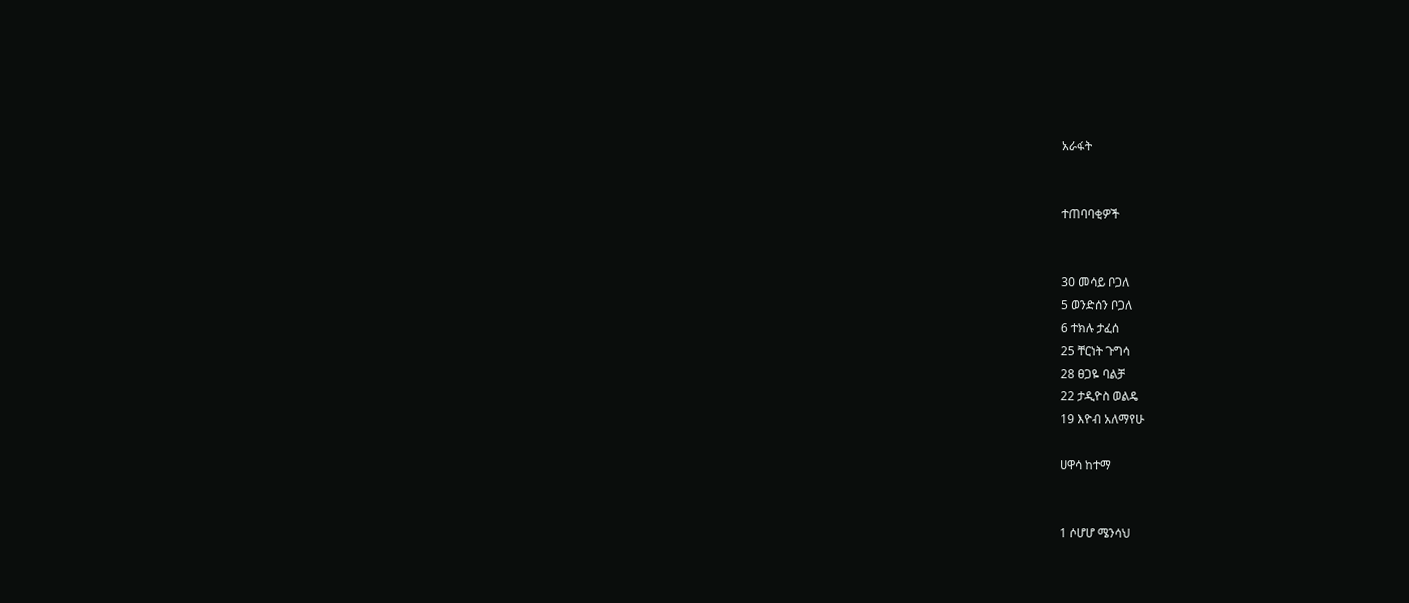አራፋት


ተጠባባቂዎች


30 መሳይ ቦጋለ
5 ወንድሰን ቦጋለ
6 ተክሉ ታፈሰ
25 ቸርነት ጉግሳ
28 ፀጋዬ ባልቻ
22 ታዲዮስ ወልዴ
19 እዮብ አለማየሁ

ሀዋሳ ከተማ


1 ሶሆሆ ሜንሳህ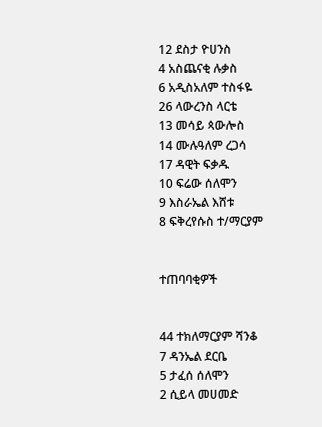12 ደስታ ዮሀንስ
4 አስጨናቂ ሉቃስ
6 አዲስአለም ተስፋዬ
26 ላውረንስ ላርቴ
13 መሳይ ጳውሎስ
14 ሙሉዓለም ረጋሳ
17 ዳዊት ፍቃዱ
10 ፍሬው ሰለሞን
9 እስራኤል እሸቱ
8 ፍቅረየሱስ ተ/ማርያም


ተጠባባቂዎች


44 ተክለማርያም ሻንቆ
7 ዳንኤል ደርቤ
5 ታፈሰ ሰለሞን
2 ሲይላ መሀመድ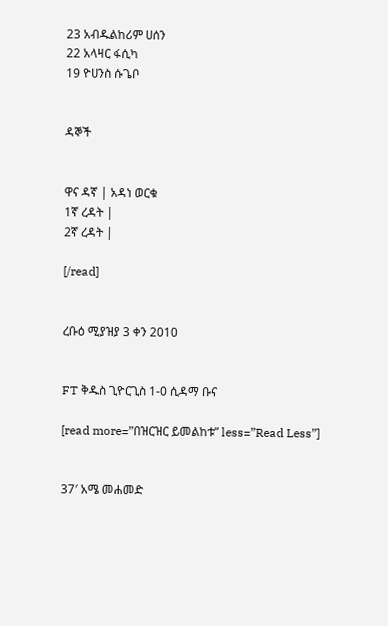23 አብዱልከሪም ሀሰን
22 አላዛር ፋሲካ
19 ዮሀንስ ሱጌቦ


ዳኞች


ዋና ዳኛ | አዳነ ወርቁ
1ኛ ረዳት |
2ኛ ረዳት |

[/read]


ረቡዕ ሚያዝያ 3 ቀን 2010


FT ቅዱስ ጊዮርጊስ 1-0 ሲዳማ ቡና

[read more=”በዝርዝር ይመልከቱ” less=”Read Less”]


37′ አሜ መሐመድ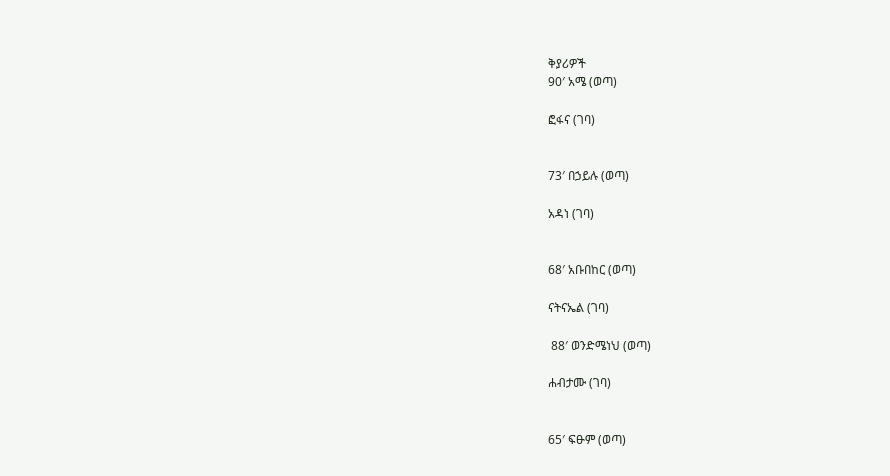ቅያሪዎች
90′ አሜ (ወጣ)

ፎፋና (ገባ)


73′ በኃይሉ (ወጣ)

አዳነ (ገባ)


68′ አቡበከር (ወጣ)

ናትናኤል (ገባ)

 88′ ወንድሜነህ (ወጣ)

ሐብታሙ (ገባ)


65′ ፍፁም (ወጣ)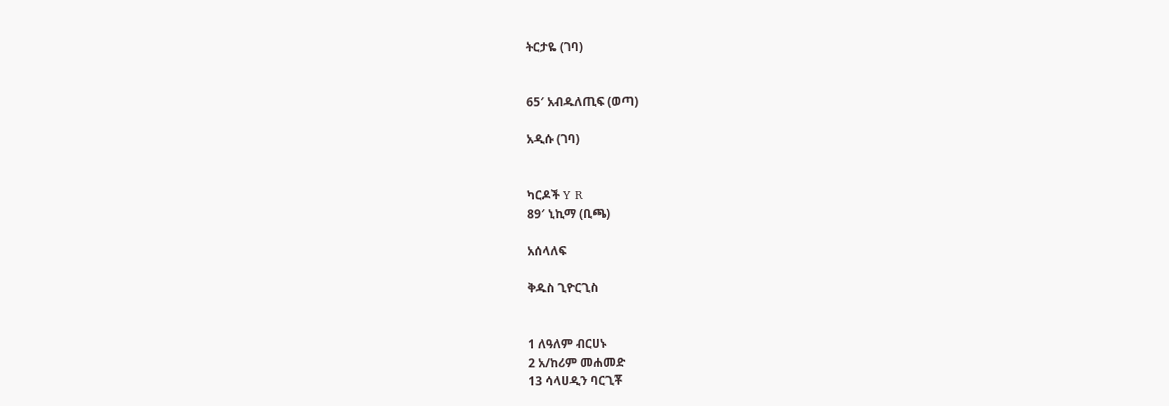ትርታዬ (ገባ)


65′ አብዱለጢፍ (ወጣ)

አዲሱ (ገባ)


ካርዶች Y R
89′ ኒኪማ (ቢጫ)

አሰላለፍ

ቅዱስ ጊዮርጊስ


1 ለዓለም ብርሀኑ
2 አ/ከሪም መሐመድ
13 ሳላሀዲን ባርጊቾ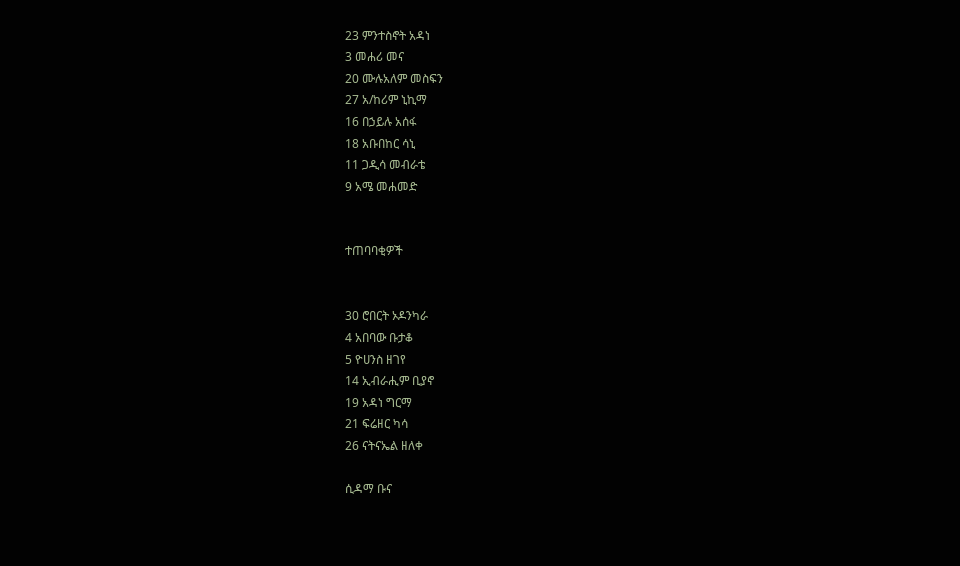23 ምንተስኖት አዳነ
3 መሐሪ መና
20 ሙሉአለም መስፍን
27 አ/ከሪም ኒኪማ
16 በኃይሉ አሰፋ
18 አቡበከር ሳኒ
11 ጋዲሳ መብራቴ
9 አሜ መሐመድ


ተጠባባቂዎች


30 ሮበርት ኦዶንካራ
4 አበባው ቡታቆ
5 ዮሀንስ ዘገየ
14 ኢብራሒም ቢያኖ
19 አዳነ ግርማ
21 ፍሬዘር ካሳ
26 ናትናኤል ዘለቀ

ሲዳማ ቡና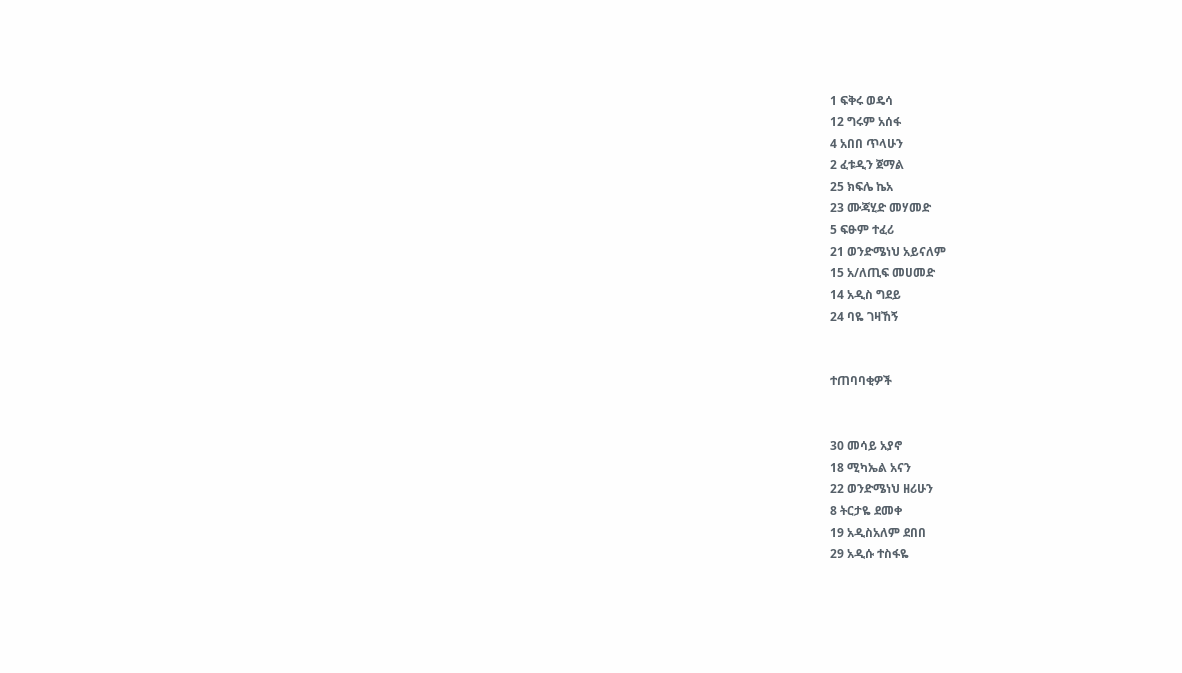1 ፍቅሩ ወዴሳ
12 ግሩም አሰፋ
4 አበበ ጥላሁን
2 ፈቱዲን ጀማል
25 ክፍሌ ኬአ
23 ሙጃሂድ መሃመድ
5 ፍፁም ተፈሪ
21 ወንድሜነህ አይናለም
15 አ/ለጢፍ መሀመድ
14 አዲስ ግደይ
24 ባዬ ገዛኸኝ


ተጠባባቂዎች


30 መሳይ አያኖ
18 ሚካኤል አናን
22 ወንድሜነህ ዘሪሁን
8 ትርታዬ ደመቀ
19 አዲስአለም ደበበ
29 አዲሱ ተስፋዬ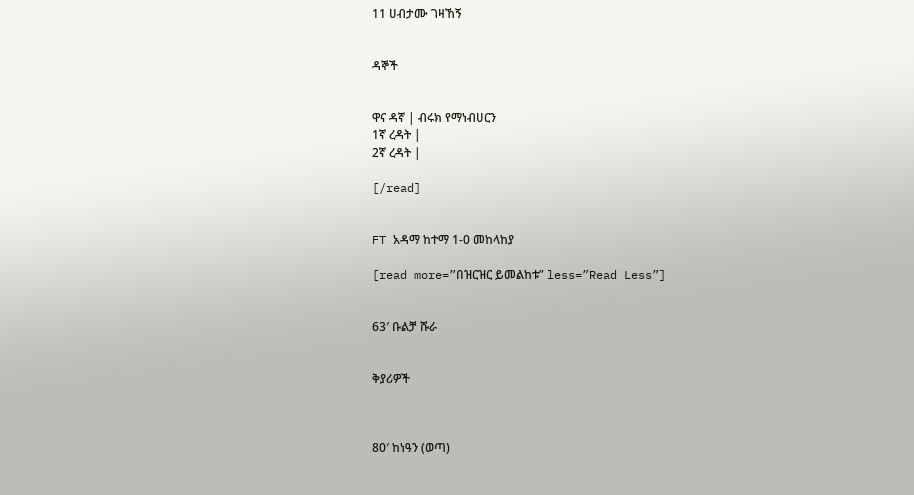11 ሀብታሙ ገዛኸኝ


ዳኞች


ዋና ዳኛ | ብሩክ የማነብሀርን
1ኛ ረዳት |
2ኛ ረዳት |

[/read]


FT አዳማ ከተማ 1-0 መከላከያ

[read more=”በዝርዝር ይመልከቱ” less=”Read Less”]


63′ ቡልቻ ሹራ


ቅያሪዎች



80′ ከነዓን (ወጣ)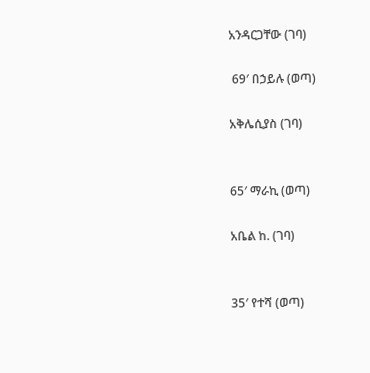አንዳርጋቸው (ገባ)

 69′ በኃይሉ (ወጣ)

አቅሌሲያስ (ገባ)


65′ ማራኪ (ወጣ)

አቤል ከ. (ገባ)


35′ የተሻ (ወጣ)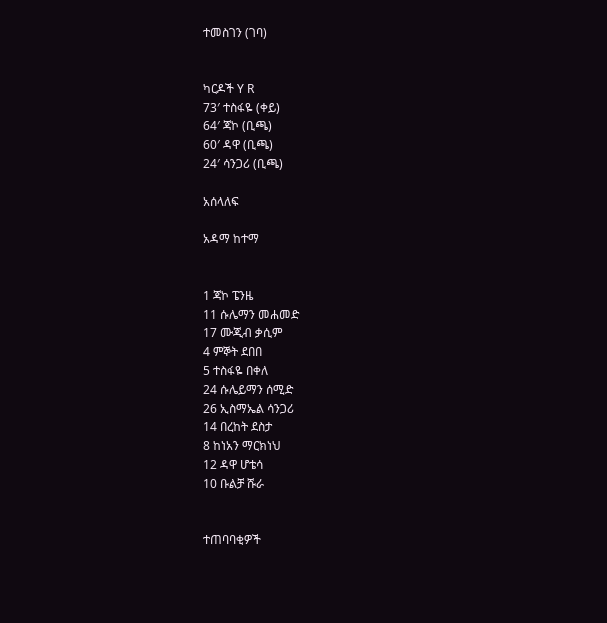ተመስገን (ገባ)


ካርዶች Y R
73′ ተስፋዬ (ቀይ)
64′ ጃኮ (ቢጫ)
60′ ዳዋ (ቢጫ)
24′ ሳንጋሪ (ቢጫ)

አሰላለፍ

አዳማ ከተማ


1 ጃኮ ፔንዜ
11 ሱሌማን መሐመድ
17 ሙጂብ ቃሲም
4 ምኞት ደበበ
5 ተስፋዬ በቀለ
24 ሱሌይማን ሰሚድ
26 ኢስማኤል ሳንጋሪ
14 በረከት ደስታ
8 ከነአን ማርክነህ
12 ዳዋ ሆቴሳ
10 ቡልቻ ሹራ


ተጠባባቂዎች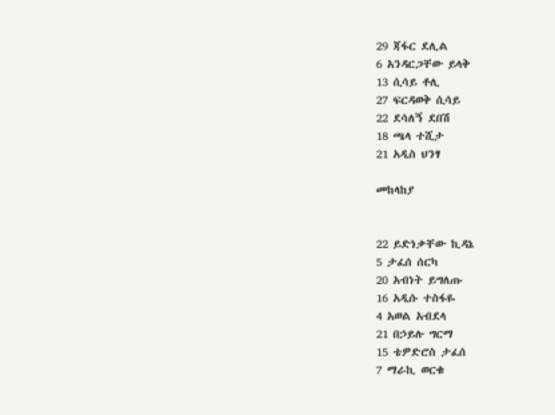29 ጃፋር ደሊል
6 አንዳርጋቸው ይላቅ
13 ሲሳይ ቶሊ
27 ፍርዳወቅ ሲሳይ
22 ደሳለኝ ደበሽ
18 ጫላ ተሺታ
21 አዲስ ህንፃ

መከላከያ


22 ይድነቃቸው ኪዳኔ
5 ታፈሰ ሰርካ
20 አብነት ይግለጡ
16 አዲሱ ተስፋዬ
4 አወል አብደላ
21 በኃይሉ ግርማ
15 ቴዎድሮስ ታፈሰ
7 ማራኪ ወርቁ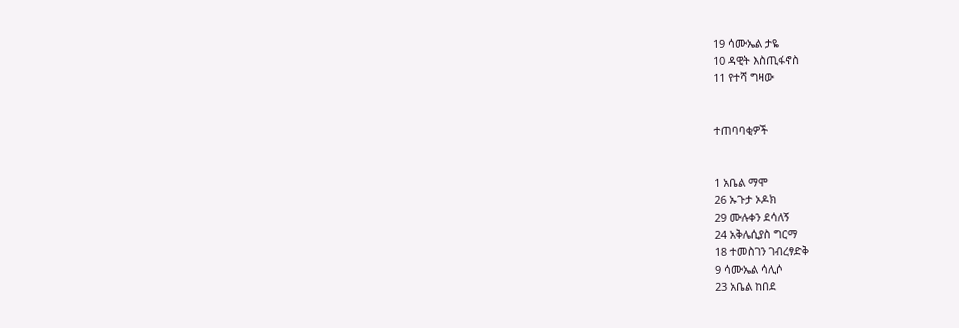19 ሳሙኤል ታዬ
10 ዳዊት እስጢፋኖስ
11 የተሻ ግዛው


ተጠባባቂዎች


1 አቤል ማሞ
26 ኡጉታ ኦዶክ
29 ሙሉቀን ደሳለኝ
24 አቅሌሲያስ ግርማ
18 ተመስገን ገብረፃድቅ
9 ሳሙኤል ሳሊሶ
23 አቤል ከበደ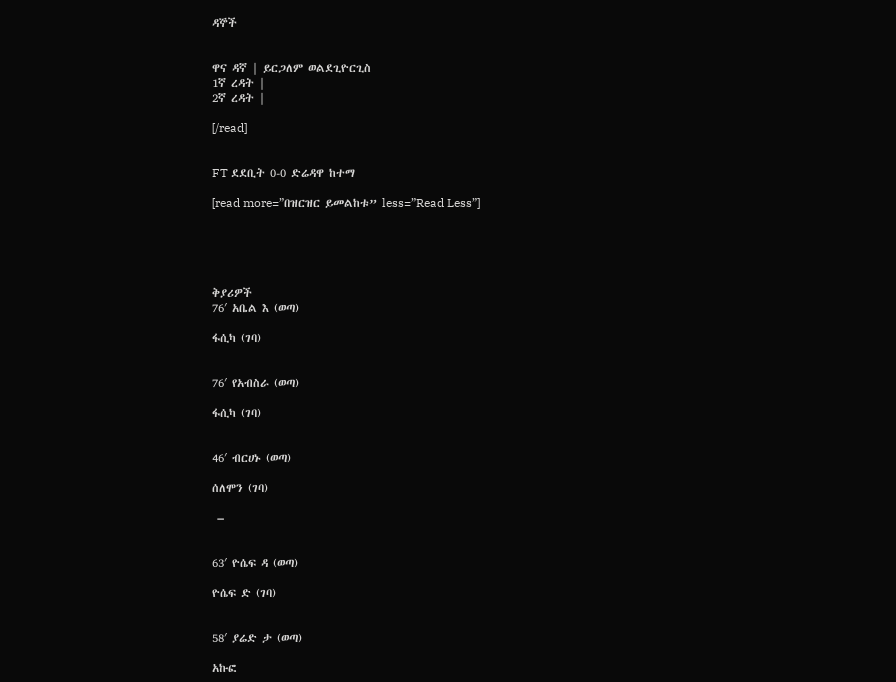ዳኞች


ዋና ዳኛ | ይርጋለም ወልደጊዮርጊስ
1ኛ ረዳት |
2ኛ ረዳት |

[/read]


FT ደደቢት 0-0 ድሬዳዋ ከተማ

[read more=”በዝርዝር ይመልከቱ” less=”Read Less”]





ቅያሪዎች
76′ አቤል እ (ወጣ)

ፋሲካ (ገባ)


76′ የአብስራ (ወጣ)

ፋሲካ (ገባ)


46′ ብርሀኑ (ወጣ)

ሰለሞን (ገባ)

 –


63′ ዮሴፍ ዳ (ወጣ)

ዮሴፍ ድ (ገባ)


58′ ያሬድ ታ (ወጣ)

አኩፎ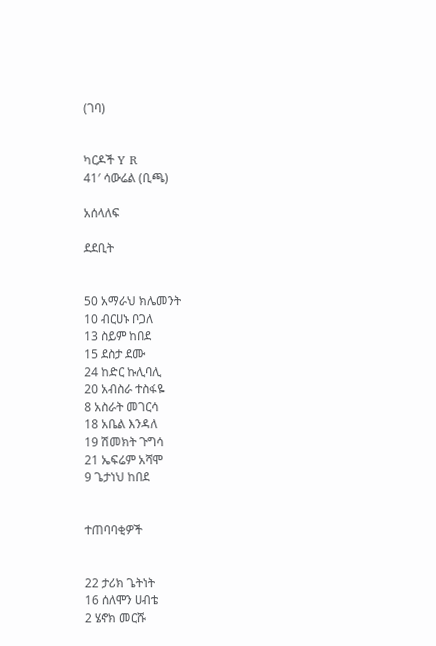(ገባ)


ካርዶች Y R
41′ ሳውሬል (ቢጫ)

አሰላለፍ

ደደቢት


50 አማራህ ክሌመንት
10 ብርሀኑ ቦጋለ
13 ስይም ከበደ
15 ደስታ ደሙ
24 ከድር ኩሊባሊ
20 አብስራ ተስፋዬ
8 አስራት መገርሳ
18 አቤል እንዳለ
19 ሽመክት ጉግሳ
21 ኤፍሬም አሻሞ
9 ጌታነህ ከበደ


ተጠባባቂዎች


22 ታሪክ ጌትነት
16 ሰለሞን ሀብቴ
2 ሄኖክ መርሹ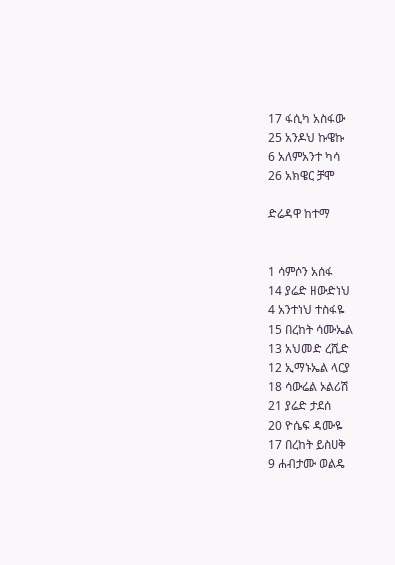17 ፋሲካ አስፋው
25 አንዶህ ኩዌኩ
6 አለምአንተ ካሳ
26 አክዌር ቻሞ

ድሬዳዋ ከተማ


1 ሳምሶን አሰፋ
14 ያሬድ ዘውድነህ
4 አንተነህ ተስፋዬ
15 በረከት ሳሙኤል
13 አህመድ ረሺድ
12 ኢማኑኤል ላርያ
18 ሳውሬል ኦልሪሽ
21 ያሬድ ታደሰ
20 ዮሴፍ ዳሙዬ
17 በረከት ይስሀቅ
9 ሐብታሙ ወልዴ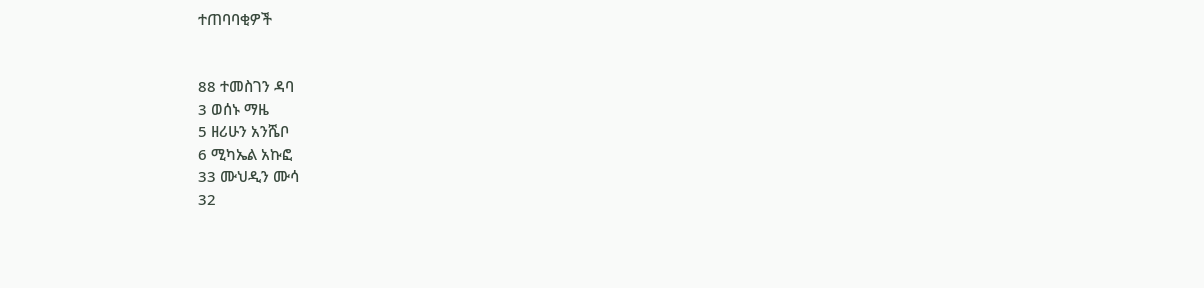ተጠባባቂዎች


88 ተመስገን ዳባ
3 ወሰኑ ማዜ
5 ዘሪሁን አንሼቦ
6 ሚካኤል አኩፎ
33 ሙህዲን ሙሳ
32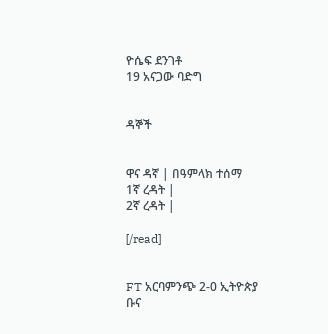ዮሴፍ ደንገቶ
19 አናጋው ባድግ


ዳኞች


ዋና ዳኛ | በዓምላክ ተሰማ
1ኛ ረዳት |
2ኛ ረዳት |

[/read]


FT አርባምንጭ 2-0 ኢትዮጵያ ቡና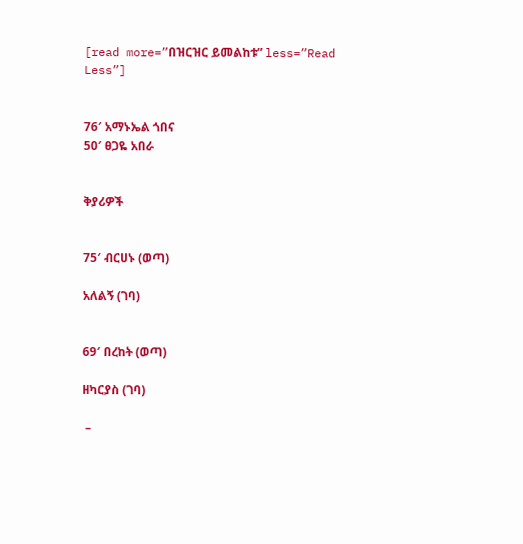[read more=”በዝርዝር ይመልከቱ” less=”Read Less”]


76′ አማኑኤል ጎበና
50′ ፀጋዬ አበራ


ቅያሪዎች


75′ ብርሀኑ (ወጣ)

አለልኝ (ገባ)


69′ በረከት (ወጣ)

ዘካርያስ (ገባ)

 –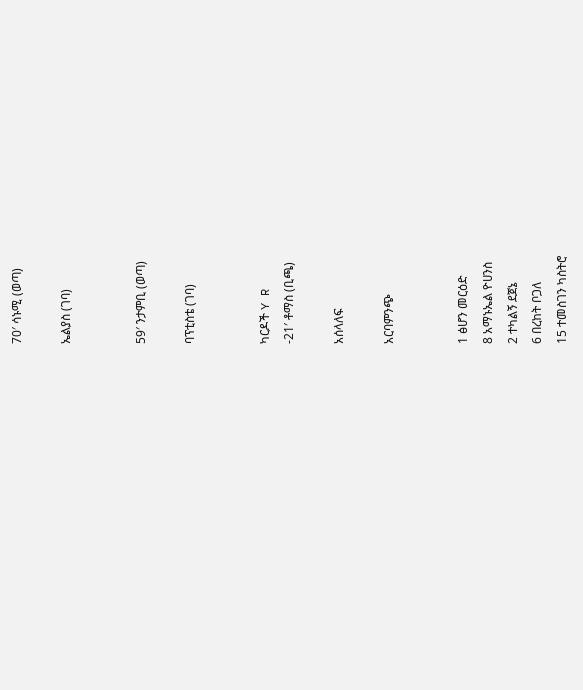70′ ሳኑሚ (ወጣ)

ኤልያስ (ገባ)


59′ ንታምቢ (ወጣ)

ባፕቲስቴ (ገባ)


ካርዶች Y R
-21′ ቶማስ (ቢጫ)

አሰላለፍ

አርባምንጭ


1 ፅሆን መርዕድ
8 አማኑኤል ዮሀንስ
2 ተካልኝ ደጀኔ
6 በረከት ቦጋለ
15 ተመስገን ካስትሮ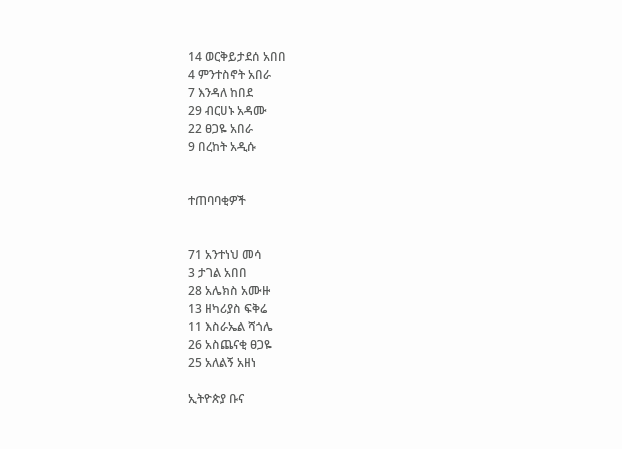14 ወርቅይታደሰ አበበ
4 ምንተስኖት አበራ
7 እንዳለ ከበደ
29 ብርሀኑ አዳሙ
22 ፀጋዬ አበራ
9 በረከት አዲሱ


ተጠባባቂዎች


71 አንተነህ መሳ
3 ታገል አበበ
28 አሌክስ አሙዙ
13 ዘካሪያስ ፍቅሬ
11 እስራኤል ሻጎሌ
26 አስጨናቂ ፀጋዬ
25 አለልኝ አዘነ

ኢትዮጵያ ቡና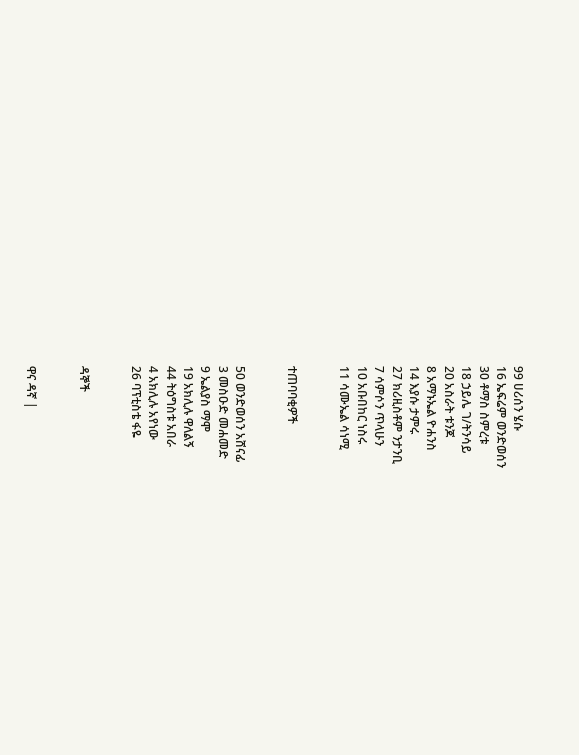99 ሀሪሰን ሄሱ
16 ኤፍሬም ወንድወሰን
30 ቶማስ ስምረቱ
18 ኃይሌ ገ/ትንሳይ
20 አስራት ቱንጆ
8 አማኑኤል ዮሐንስ
14 እያሱ ታምሩ
27 ክሪዚስቶም ንታንቢ
7 ሳምሶን ጥላሁን
10 አቡበከር ነስሩ
11 ሳሙኤል ሳነሚ


ተጠባባቂዎች


50 ወንድወሰን አሸናፊ
3 መስዑድ መሐመድ
9 ኤልያስ ማሞ
19 አክሊሉ ዋለልኝ
44 ትዕግስቱ አበራ
4 አክሊሉ አየነው
26 ባፕቲስቴ ፋዬ


ዳኞች


ዋና ዳኛ |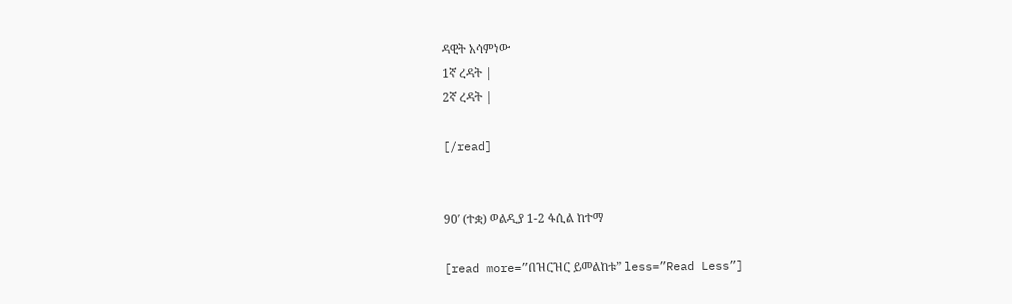ዳዊት አሳምነው
1ኛ ረዳት |
2ኛ ረዳት |

[/read]


90′ (ተቋ) ወልዲያ 1-2 ፋሲል ከተማ

[read more=”በዝርዝር ይመልከቱ” less=”Read Less”]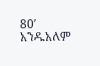80′ አንዱአለም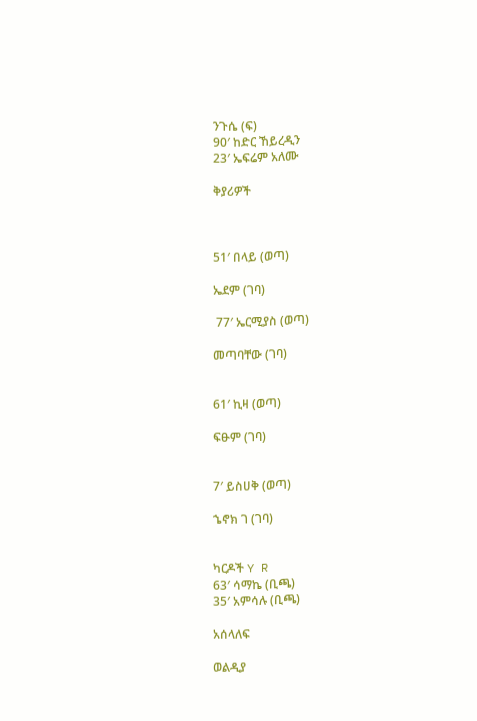ንጉሴ (ፍ)
90′ ከድር ኸይረዲን
23′ ኤፍሬም አለሙ

ቅያሪዎች



51′ በላይ (ወጣ)

ኤደም (ገባ)

 77′ ኤርሚያስ (ወጣ)

መጣባቸው (ገባ)


61′ ኪዛ (ወጣ)

ፍፁም (ገባ)


7′ ይስሀቅ (ወጣ)

ኄኖክ ገ (ገባ)


ካርዶች Y R
63′ ሳማኬ (ቢጫ)
35′ አምሳሉ (ቢጫ)

አሰላለፍ

ወልዲያ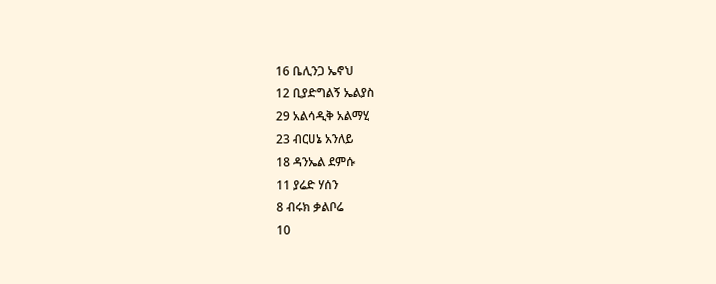16 ቤሊንጋ ኤኖህ
12 ቢያድግልኝ ኤልያስ
29 አልሳዲቅ አልማሂ
23 ብርሀኔ አንለይ
18 ዳንኤል ደምሱ
11 ያሬድ ሃሰን
8 ብሩክ ቃልቦሬ
10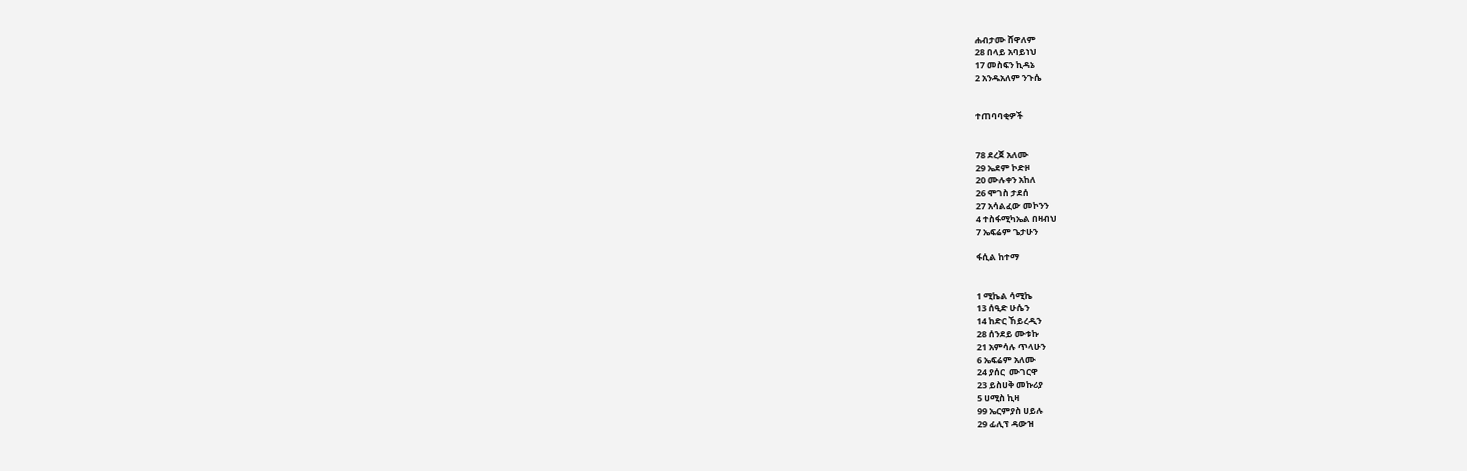ሐብታሙ ሸዋለም
28 በላይ አባይነህ
17 መስፍን ኪዳኔ
2 አንዱአለም ንጉሴ


ተጠባባቂዎች


78 ደረጀ አለሙ
29 ኤደም ኮድዞ
20 ሙሉቀን አከለ
26 ሞገስ ታደሰ
27 አሳልፈው መኮንን
4 ተስፋሚካኤል በዛብህ
7 ኤፍሬም ጌታሁን

ፋሲል ከተማ


1 ሚኬል ሳሚኬ
13 ሰዒድ ሁሴን
14 ከድር ኸይረዲን
28 ሰንደይ ሙቱኩ
21 አምሳሉ ጥላሁን
6 ኤፍሬም አለሙ
24 ያሰር  ሙገርዋ
23 ይስሀቅ መኩሪያ
5 ሀሚስ ኪዛ
99 ኤርምያስ ሀይሉ
29 ፊሊፕ ዳውዝ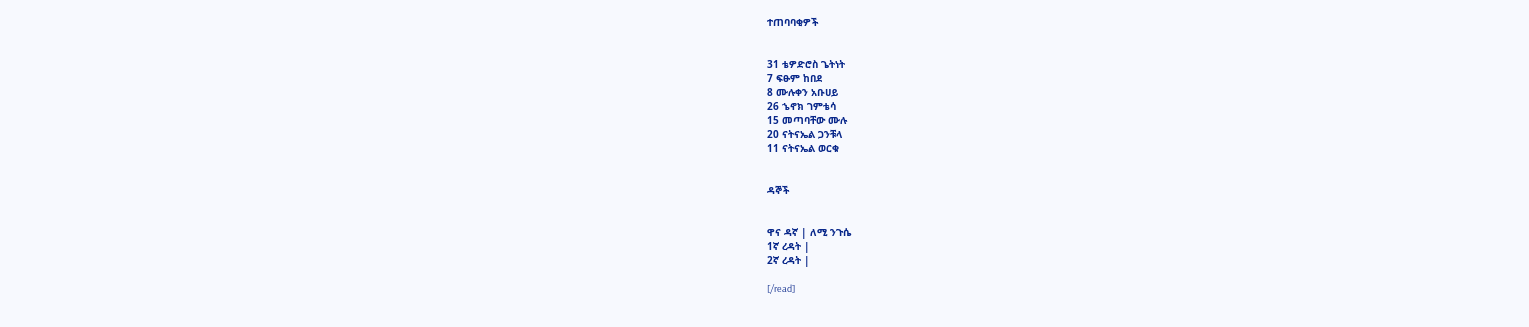ተጠባባቂዎች


31 ቴዎድሮስ ጌትነት
7 ፍፁም ከበደ
8 ሙሉቀን አቡሀይ
26 ኄኖክ ገምቴሳ
15 መጣባቸው ሙሉ
20 ናትናኤል ጋንቹላ
11 ናትናኤል ወርቁ


ዳኞች


ዋና ዳኛ | ለሚ ንጉሴ
1ኛ ረዳት |
2ኛ ረዳት |

[/read]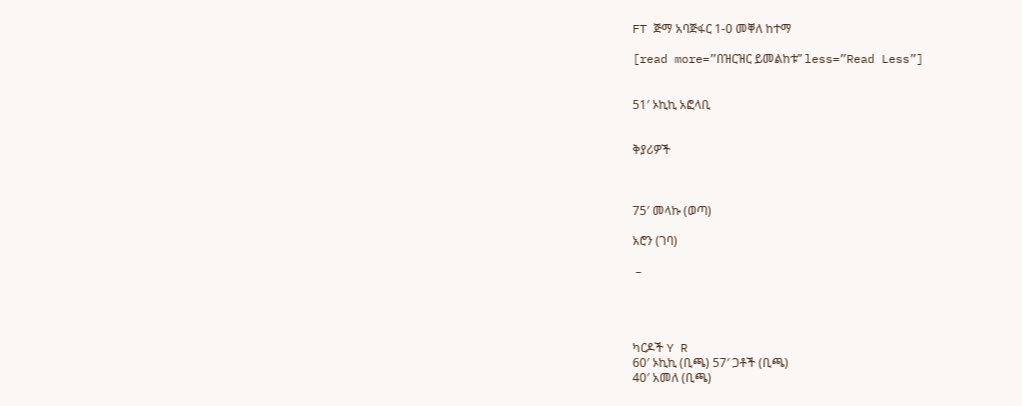FT ጅማ አባጅፋር 1-0 መቐለ ከተማ

[read more=”በዝርዝር ይመልከቱ” less=”Read Less”]


51′ ኦኪኪ አፎላቢ


ቅያሪዎች



75′ መላኩ (ወጣ)

አሮን (ገባ)

 –




ካርዶች Y R
60′ ኦኪኪ (ቢጫ) 57′ ጋቶች (ቢጫ)
40′ አመለ (ቢጫ)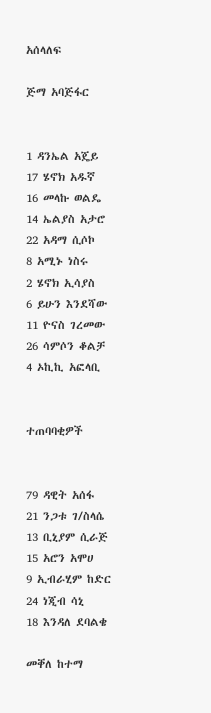አሰላለፍ

ጅማ አባጅፋር


1 ዳንኤል አጄይ
17 ሄኖክ አዱኛ
16 መላኩ ወልዴ
14 ኤልያስ አታሮ
22 አዳማ ሲሶኮ
8 አሚኑ ነስሩ
2 ሄኖክ ኢሳያስ
6 ይሁን እንደሻው
11 ዮናስ ገረመው
26 ሳምሶን ቆልቻ
4 ኦኪኪ አፎላቢ


ተጠባባቂዎች


79 ዳዊት አሰፋ
21 ንጋቱ ገ/ስላሴ
13 ቢኒያም ሲራጅ
15 አሮን አሞሀ
9 ኢብራሂም ከድር
24 ነጂብ ሳኒ
18 እንዳለ ደባልቄ

መቐለ ከተማ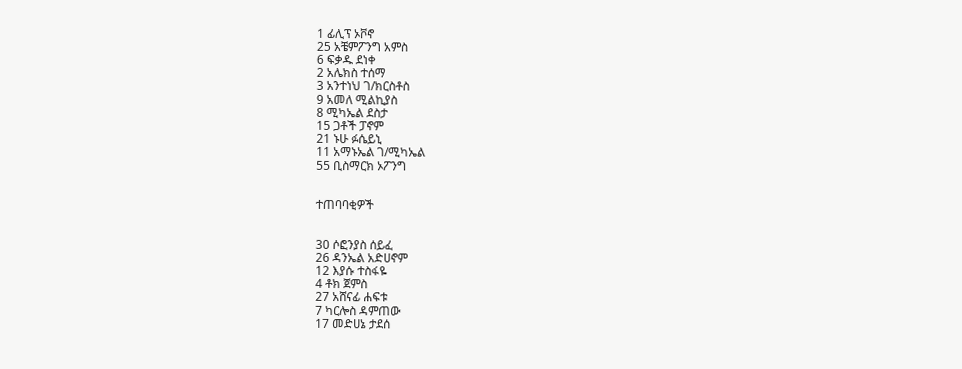1 ፊሊፕ ኦቮኖ
25 አቼምፖንግ አምስ
6 ፍቃዱ ደነቀ
2 አሌክስ ተሰማ
3 አንተነህ ገ/ክርስቶስ
9 አመለ ሚልኪያስ
8 ሚካኤል ደስታ
15 ጋቶች ፓኖም
21 ኑሁ ፉሴይኒ
11 አማኑኤል ገ/ሚካኤል
55 ቢስማርክ ኦፖንግ


ተጠባባቂዎች


30 ሶፎንያስ ሰይፈ
26 ዳንኤል አድሀኖም
12 እያሱ ተስፋዬ
4 ቶክ ጀምስ
27 አሸናፊ ሐፍቱ
7 ካርሎስ ዳምጠው
17 መድሀኔ ታደሰ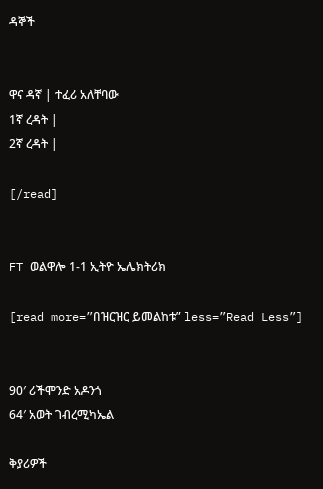ዳኞች


ዋና ዳኛ | ተፈሪ አለቸባው
1ኛ ረዳት |
2ኛ ረዳት |

[/read]


FT ወልዋሎ 1-1 ኢትዮ ኤሌክትሪክ

[read more=”በዝርዝር ይመልከቱ” less=”Read Less”]


90′ ሪችሞንድ አዶንጎ
64′ አወት ገብረሚካኤል

ቅያሪዎች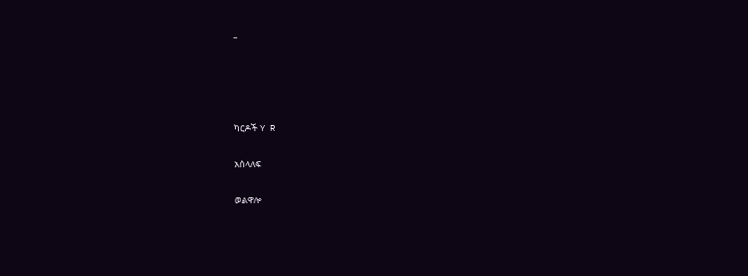–




ካርዶች Y R

አሰላለፍ

ወልዋሎ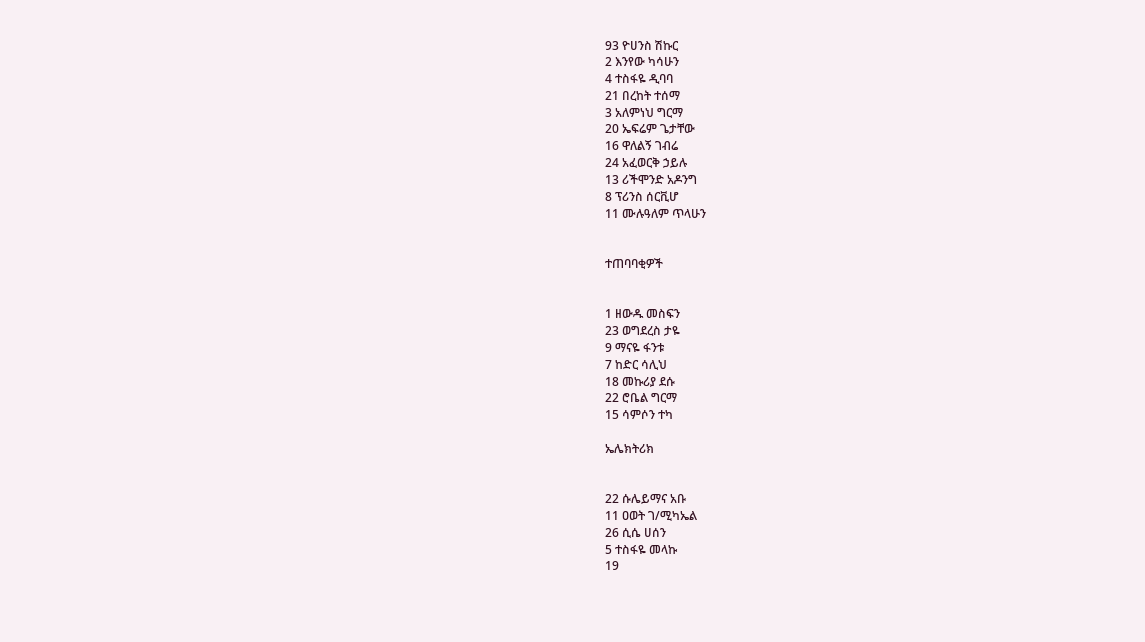93 ዮሀንስ ሽኩር
2 እንየው ካሳሁን
4 ተስፋዬ ዲባባ
21 በረከት ተሰማ
3 አለምነህ ግርማ
20 ኤፍሬም ጌታቸው
16 ዋለልኝ ገብሬ
24 አፈወርቅ ኃይሉ
13 ሪችሞንድ አዶንግ
8 ፕሪንስ ሰርቪሆ
11 ሙሉዓለም ጥላሁን


ተጠባባቂዎች


1 ዘውዱ መስፍን
23 ወግደረስ ታዬ
9 ማናዬ ፋንቱ
7 ከድር ሳሊህ
18 መኩሪያ ደሱ
22 ሮቤል ግርማ
15 ሳምሶን ተካ

ኤሌክትሪክ


22 ሱሌይማና አቡ
11 ዐወት ገ/ሚካኤል
26 ሲሴ ሀሰን
5 ተስፋዬ መላኩ
19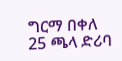ግርማ በቀለ
25 ጫላ ድሪባ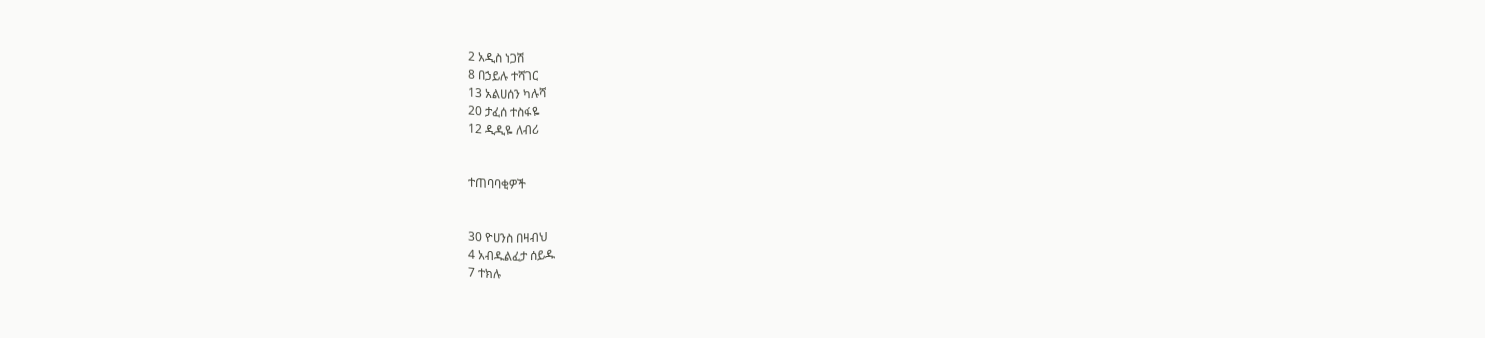2 አዲስ ነጋሽ
8 በኃይሉ ተሻገር
13 አልሀሰን ካሉሻ
20 ታፈሰ ተስፋዬ
12 ዲዲዬ ለብሪ


ተጠባባቂዎች


30 ዮሀንስ በዛብህ
4 አብዱልፈታ ሰይዱ
7 ተክሉ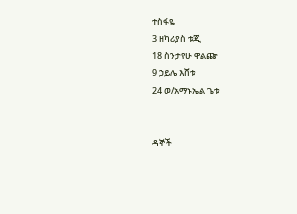ተስፋዬ
3 ዘካሪያስ ቱጂ
18 ስንታየሁ ዋልጬ
9 ኃይሌ እሸቱ
24 ወ/አማኑኤል ጌቱ


ዳኞች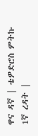ዋና ዳኛ | ቴዎድሮስ ምትኩ
1ኛ ረዳት |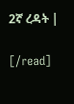2ኛ ረዳት |

[/read]